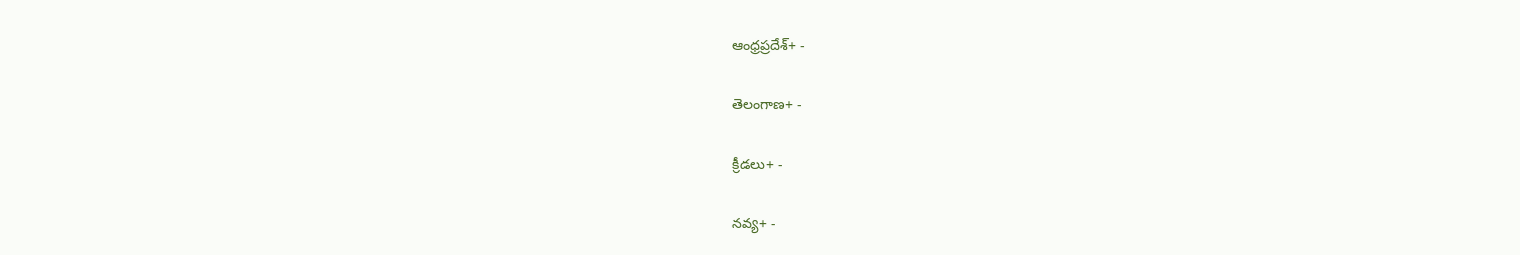ఆంధ్రప్రదేశ్+ -

తెలంగాణ+ -

క్రీడలు+ -

నవ్య+ -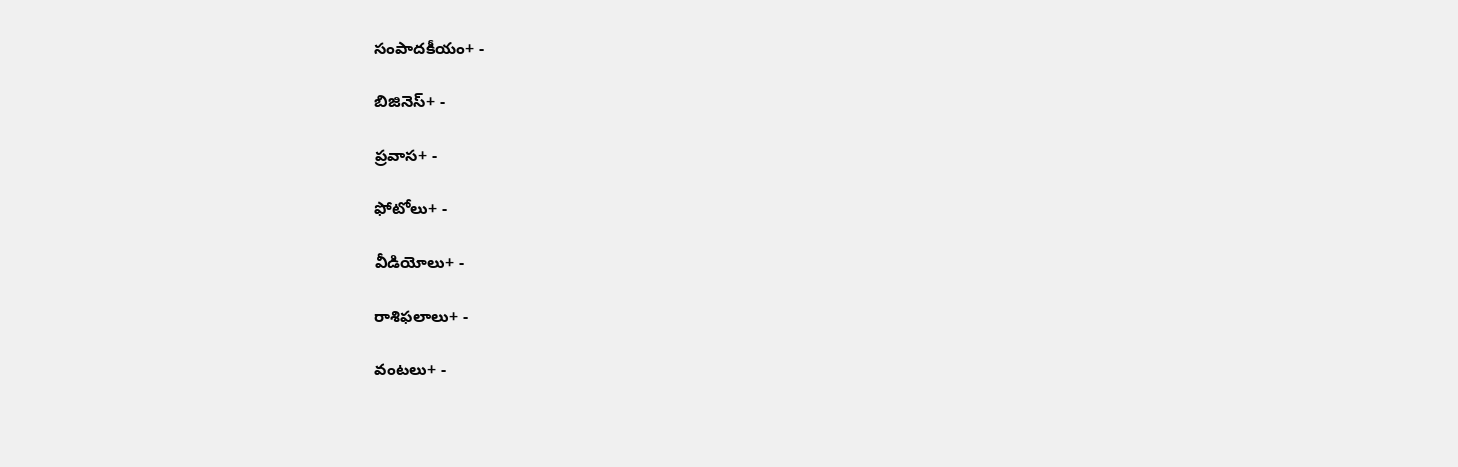సంపాదకీయం+ -

బిజినెస్+ -

ప్రవాస+ -

ఫోటోలు+ -

వీడియోలు+ -

రాశిఫలాలు+ -

వంటలు+ -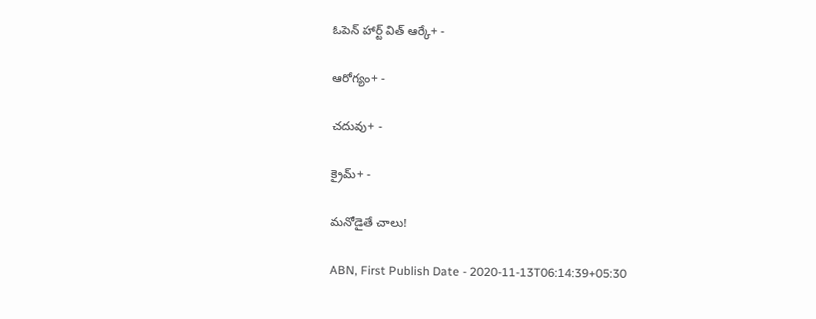ఓపెన్ హార్ట్ విత్ ఆర్కే+ -

ఆరోగ్యం+ -

చదువు+ -

క్రైమ్+ -

మనోడైతే చాలు!

ABN, First Publish Date - 2020-11-13T06:14:39+05:30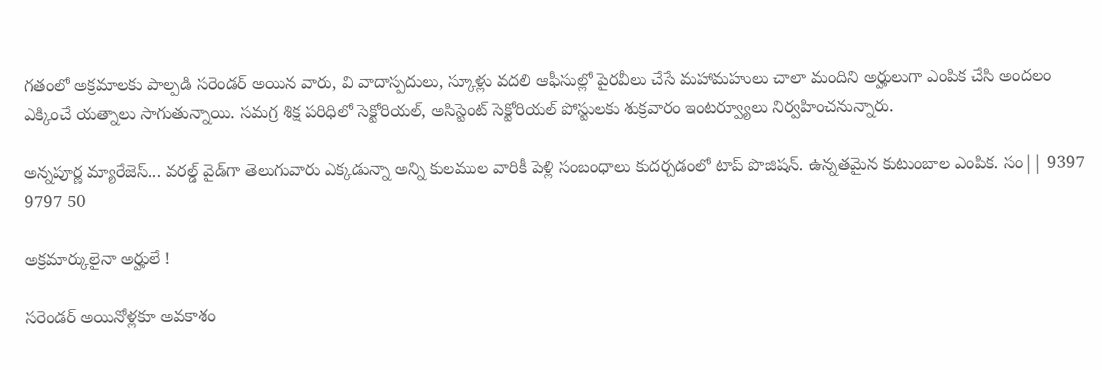గతంలో అక్రమాలకు పాల్పడి సరెండర్‌ అయిన వారు, వి వాదాస్పదులు, స్కూళ్లు వదలి ఆఫీసుల్లో పైరవీలు చేసే మహామహులు చాలా మందిని అర్హులుగా ఎంపిక చేసి అందలం ఎక్కించే యత్నాలు సాగుతున్నాయి. సమగ్ర శిక్ష పరిధిలో సెక్టోరియల్‌, అసిస్టెంట్‌ సెక్టోరియల్‌ పోస్టులకు శుక్రవారం ఇంటర్వ్యూలు నిర్వహించనున్నారు.

అన్నపూర్ణ మ్యారేజెస్... వరల్డ్ వైడ్‌గా తెలుగువారు ఎక్కడున్నా అన్ని కులముల వారికీ పెళ్లి సంబంధాలు కుదర్చడంలో టాప్ పొజిషన్. ఉన్నతమైన కుటుంబాల ఎంపిక. సం|| 9397 9797 50

అక్రమార్కులైనా అర్హులే !

సరెండర్‌ అయినోళ్లకూ అవకాశం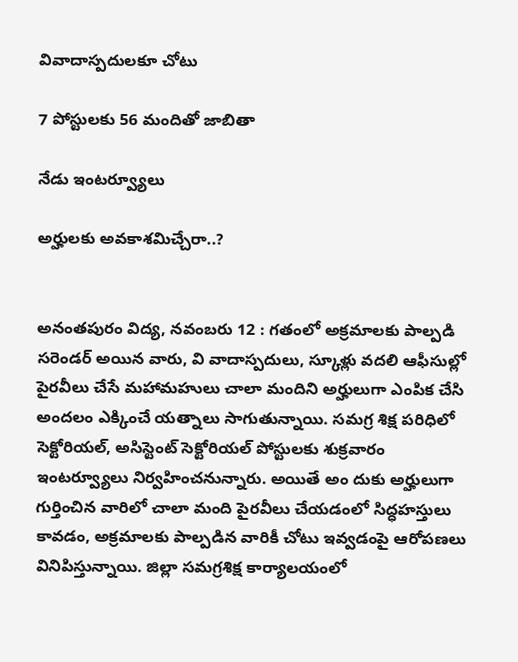వివాదాస్పదులకూ చోటు

7 పోస్టులకు 56 మందితో జాబితా

నేడు ఇంటర్వ్యూలు

అర్హులకు అవకాశమిచ్చేరా..?


అనంతపురం విద్య, నవంబరు 12 : గతంలో అక్రమాలకు పాల్పడి సరెండర్‌ అయిన వారు, వి వాదాస్పదులు, స్కూళ్లు వదలి ఆఫీసుల్లో పైరవీలు చేసే మహామహులు చాలా మందిని అర్హులుగా ఎంపిక చేసి అందలం ఎక్కించే యత్నాలు సాగుతున్నాయి. సమగ్ర శిక్ష పరిధిలో సెక్టోరియల్‌, అసిస్టెంట్‌ సెక్టోరియల్‌ పోస్టులకు శుక్రవారం ఇంటర్వ్యూలు నిర్వహించనున్నారు. అయితే అం దుకు అర్హులుగా గుర్తించిన వారిలో చాలా మంది పైరవీలు చేయడంలో సిద్ధహస్తులు కావడం, అక్రమాలకు పాల్పడిన వారికీ చోటు ఇవ్వడంపై ఆరోపణలు వినిపిస్తున్నాయి. జిల్లా సమగ్రశిక్ష కార్యాలయంలో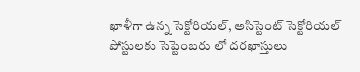ఖాళీగా ఉన్న సెక్టోరియల్‌, అసిస్టెంట్‌ సెక్టోరియల్‌ పోస్టులకు సెప్టెంబరు లో దరఖాస్తులు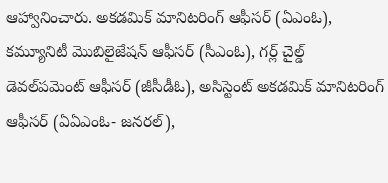ఆహ్వానించారు. అకడమిక్‌ మానిటరింగ్‌ ఆఫీసర్‌ (ఏఎంఓ), కమ్యూనిటీ మొబిలైజేషన్‌ ఆఫీసర్‌ (సీఎంఓ), గర్ల్‌ చైల్డ్‌ డెవల్‌పమెంట్‌ ఆఫీసర్‌ (జీసీడీఓ), అసిస్టెంట్‌ అకడమిక్‌ మానిటరింగ్‌ ఆఫీసర్‌ (ఏఏఎంఓ- జనరల్‌),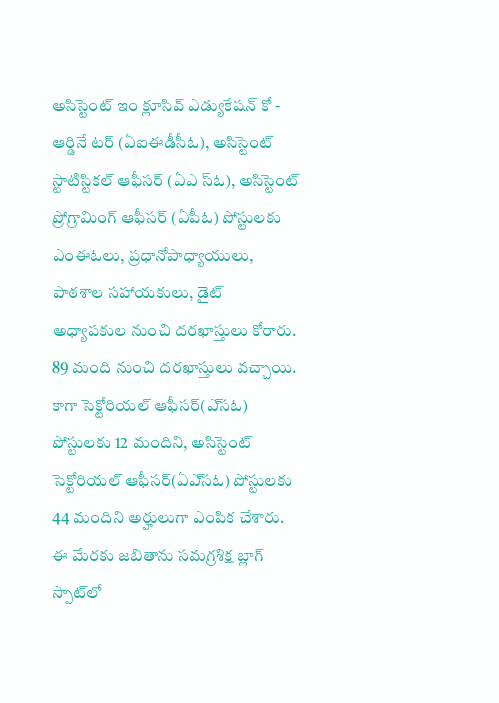అసిస్టెంట్‌ ఇం క్లూసివ్‌ ఎడ్యుకేషన్‌ కో - ఆర్డినే టర్‌ (ఏఐఈడీసీఓ), అసిస్టెంట్‌ స్టాటిస్టికల్‌ ఆఫీసర్‌ (ఏఎ స్‌ఓ), అసిస్టెంట్‌ ప్రోగ్రామింగ్‌ ఆఫీసర్‌ (ఏపీఓ) పోస్టులకు ఎంఈఓలు, ప్రధానోపాధ్యాయులు, పాఠశాల సహాయకులు, డైట్‌ అధ్యాపకుల నుంచి దరఖాస్తులు కోరారు. 89 మంది నుంచి దరఖాస్తులు వచ్చాయి. కాగా సెక్టోరియల్‌ ఆఫీసర్‌(ఎ్‌సఓ) పోస్టులకు 12 మందిని, అసిస్టెంట్‌ సెక్టోరియల్‌ ఆఫీసర్‌(ఏఎ్‌సఓ) పోస్టులకు 44 మందిని అర్హులుగా ఎంపిక చేశారు. ఈ మేరకు జబితాను సమగ్రశిక్ష బ్లాగ్‌ స్పాట్‌లో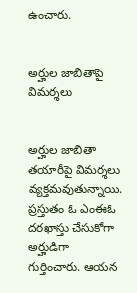ఉంచారు.


అర్హుల జాబితాపై విమర్శలు


అర్హుల జాబితా తయారీపై విమర్శలు వ్యక్తమవుతున్నాయి. ప్రస్తుతం ఓ ఎంఈఓ దరఖాస్తు చేసుకోగా అర్హుడిగా గుర్తించారు. ఆయన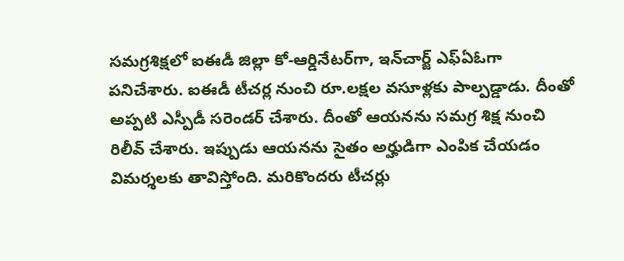సమగ్రశిక్షలో ఐఈడీ జిల్లా కో-ఆర్డినేటర్‌గా, ఇన్‌చార్జ్‌ ఎఫ్‌ఏఓగా పనిచేశారు. ఐఈడీ టీచర్ల నుంచి రూ.లక్షల వసూళ్లకు పాల్పడ్డాడు. దీంతో అప్పటి ఎస్పీడీ సరెండర్‌ చేశారు. దీంతో ఆయనను సమగ్ర శిక్ష నుంచి రిలీవ్‌ చేశారు. ఇప్పుడు ఆయనను సైతం అర్హుడిగా ఎంపిక చేయడం విమర్శలకు తావిస్తోంది. మరికొందరు టీచర్లు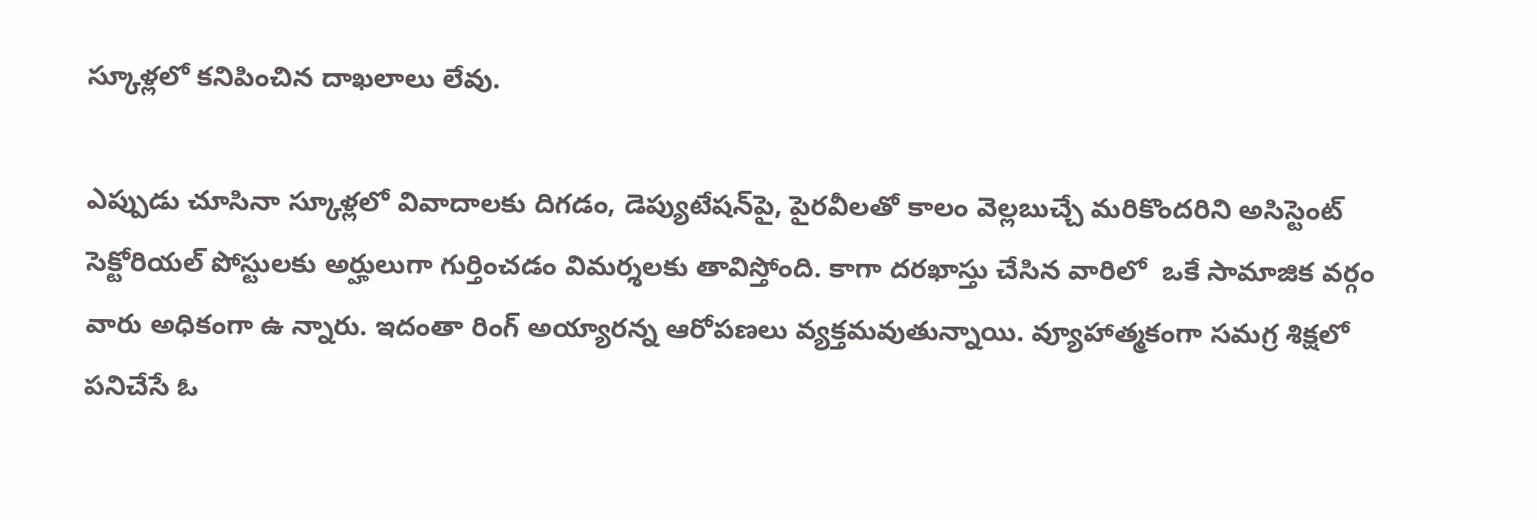స్కూళ్లలో కనిపించిన దాఖలాలు లేవు.

ఎప్పుడు చూసినా స్కూళ్లలో వివాదాలకు దిగడం, డెప్యుటేషన్‌పై, పైరవీలతో కాలం వెల్లబుచ్చే మరికొందరిని అసిస్టెంట్‌ సెక్టోరియల్‌ పోస్టులకు అర్హులుగా గుర్తించడం విమర్శలకు తావిస్తోంది. కాగా దరఖాస్తు చేసిన వారిలో  ఒకే సామాజిక వర్గం వారు అధికంగా ఉ న్నారు. ఇదంతా రింగ్‌ అయ్యారన్న ఆరోపణలు వ్యక్తమవుతున్నాయి. వ్యూహాత్మకంగా సమగ్ర శిక్షలో పనిచేసే ఓ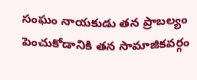సంఘం నాయకుడు తన ప్రాబల్యం పెంచుకోడానికి తన సామాజికవర్గం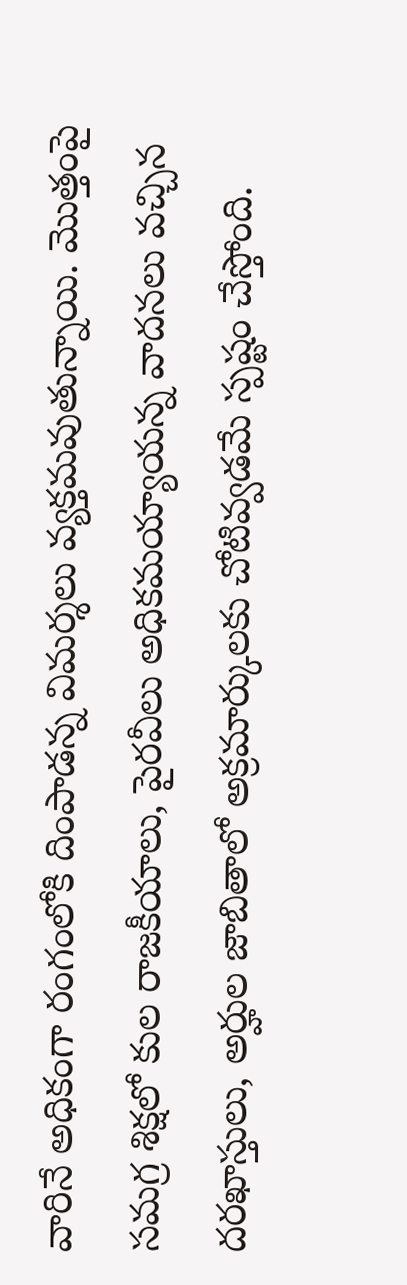వారినే అధికంగా రంగంలోకి దింపాడన్న విమర్శలు వ్యక్తమవుతున్నాయి. మొత్తంపై సమగ్ర శిక్షలో కుల రాజకీయాలు, పైరవీలు అధికమయ్యాయన్న వాదనలు వచ్చిన దరఖాస్తులు, అర్హుల జాబితాలో అక్రమార్కులకు చోటివ్వడమే స్పష్టం చేస్తోంది.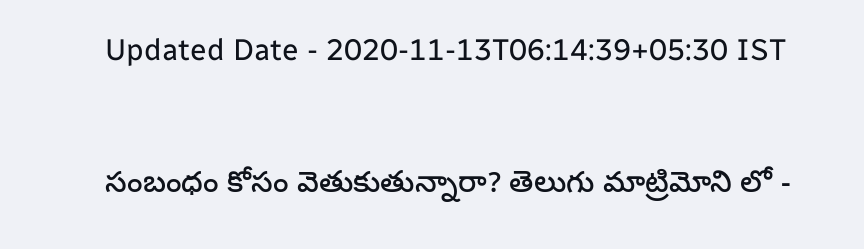Updated Date - 2020-11-13T06:14:39+05:30 IST

సంబంధం కోసం వెతుకుతున్నారా? తెలుగు మాట్రిమోని లో -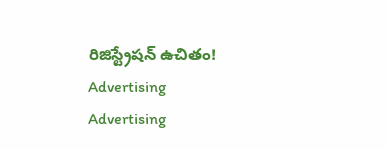రిజిస్ట్రేషన్ ఉచితం!
Advertising
Advertising